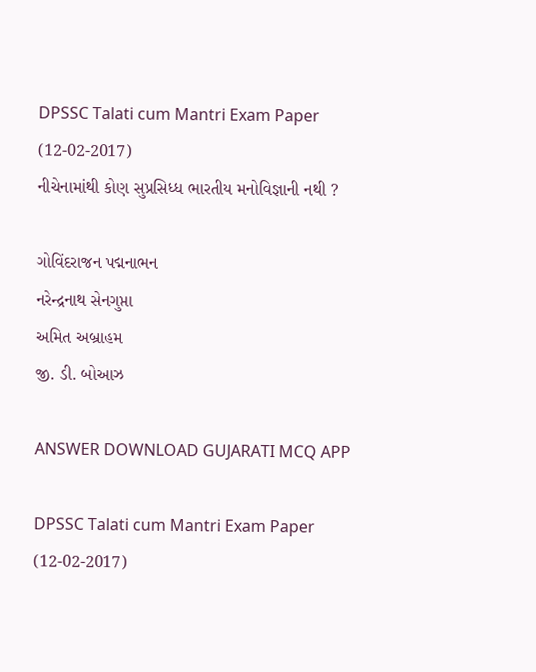DPSSC Talati cum Mantri Exam Paper (12-02-2017)
નીચેનામાંથી કોણ સુપ્રસિધ્ધ ભારતીય મનોવિજ્ઞાની નથી ?

ગોવિંદરાજન પદ્મનાભન
નરેન્દ્રનાથ સેનગુપ્તા
અમિત અબ્રાહમ
જી. ડી. બોઆઝ

ANSWER DOWNLOAD GUJARATI MCQ APP

DPSSC Talati cum Mantri Exam Paper (12-02-2017)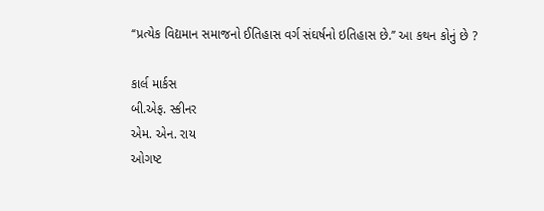‘‘પ્રત્યેક વિદ્યમાન સમાજનો ઈતિહાસ વર્ગ સંઘર્ષનો ઇતિહાસ છે.’’ આ કથન કોનું છે ?

કાર્લ માર્કસ
બી.એફ. સ્કીનર
એમ. એન. રાય
ઓગષ્ટ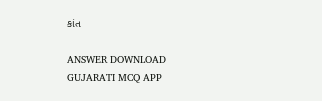કાંત

ANSWER DOWNLOAD GUJARATI MCQ APP